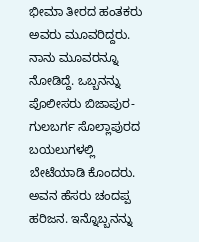ಭೀಮಾ ತೀರದ ಹಂತಕರು
ಅವರು ಮೂವರಿದ್ದರು.
ನಾನು ಮೂವರನ್ನೂ ನೋಡಿದ್ದೆ. ಒಬ್ಬನನ್ನು ಪೊಲೀಸರು ಬಿಜಾಪುರ-ಗುಲಬರ್ಗ ಸೊಲ್ಲಾಪುರದ ಬಯಲುಗಳಲ್ಲಿ ಬೇಟೆಯಾಡಿ ಕೊಂದರು. ಅವನ ಹೆಸರು ಚಂದಪ್ಪ ಹರಿಜನ. ಇನ್ನೊಬ್ಬನನ್ನು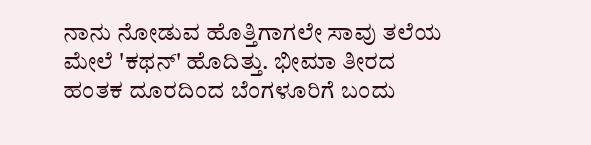ನಾನು ನೋಡುವ ಹೊತ್ತಿಗಾಗಲೇ ಸಾವು ತಲೆಯ ಮೇಲೆ 'ಕಥನ್' ಹೊದಿತ್ತು. ಭೀಮಾ ತೀರದ ಹಂತಕ ದೂರದಿಂದ ಬೆಂಗಳೂರಿಗೆ ಬಂದು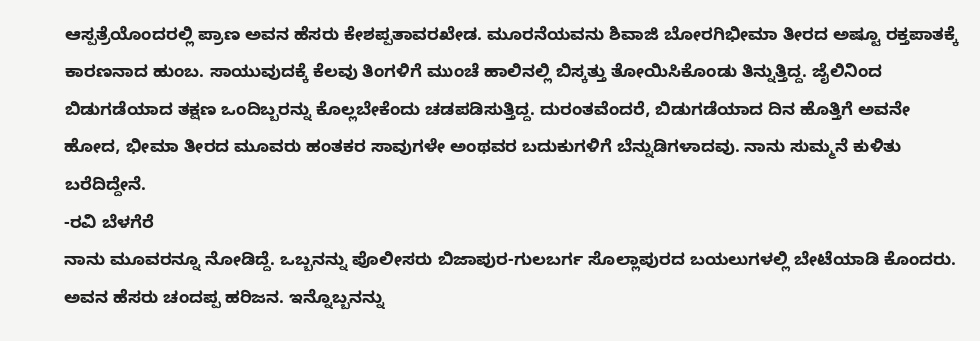ಆಸ್ಪತ್ರೆಯೊಂದರಲ್ಲಿ ಪ್ರಾಣ ಅವನ ಹೆಸರು ಕೇಶಪ್ಪತಾವರಖೇಡ. ಮೂರನೆಯವನು ಶಿವಾಜಿ ಬೋರಗಿಭೀಮಾ ತೀರದ ಅಷ್ಟೂ ರಕ್ತಪಾತಕ್ಕೆ ಕಾರಣನಾದ ಹುಂಬ. ಸಾಯುವುದಕ್ಕೆ ಕೆಲವು ತಿಂಗಳಿಗೆ ಮುಂಚೆ ಹಾಲಿನಲ್ಲಿ ಬಿಸ್ಕತ್ತು ತೋಯಿಸಿಕೊಂಡು ತಿನ್ನುತ್ತಿದ್ದ. ಜೈಲಿನಿಂದ ಬಿಡುಗಡೆಯಾದ ತಕ್ಷಣ ಒಂದಿಬ್ಬರನ್ನು ಕೊಲ್ಲಬೇಕೆಂದು ಚಡಪಡಿಸುತ್ತಿದ್ದ. ದುರಂತವೆಂದರೆ, ಬಿಡುಗಡೆಯಾದ ದಿನ ಹೊತ್ತಿಗೆ ಅವನೇ ಹೋದ, ಭೀಮಾ ತೀರದ ಮೂವರು ಹಂತಕರ ಸಾವುಗಳೇ ಅಂಥವರ ಬದುಕುಗಳಿಗೆ ಬೆನ್ನುಡಿಗಳಾದವು. ನಾನು ಸುಮ್ಮನೆ ಕುಳಿತು ಬರೆದಿದ್ದೇನೆ.
-ರವಿ ಬೆಳಗೆರೆ
ನಾನು ಮೂವರನ್ನೂ ನೋಡಿದ್ದೆ. ಒಬ್ಬನನ್ನು ಪೊಲೀಸರು ಬಿಜಾಪುರ-ಗುಲಬರ್ಗ ಸೊಲ್ಲಾಪುರದ ಬಯಲುಗಳಲ್ಲಿ ಬೇಟೆಯಾಡಿ ಕೊಂದರು. ಅವನ ಹೆಸರು ಚಂದಪ್ಪ ಹರಿಜನ. ಇನ್ನೊಬ್ಬನನ್ನು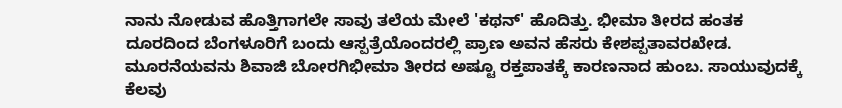ನಾನು ನೋಡುವ ಹೊತ್ತಿಗಾಗಲೇ ಸಾವು ತಲೆಯ ಮೇಲೆ 'ಕಥನ್' ಹೊದಿತ್ತು. ಭೀಮಾ ತೀರದ ಹಂತಕ ದೂರದಿಂದ ಬೆಂಗಳೂರಿಗೆ ಬಂದು ಆಸ್ಪತ್ರೆಯೊಂದರಲ್ಲಿ ಪ್ರಾಣ ಅವನ ಹೆಸರು ಕೇಶಪ್ಪತಾವರಖೇಡ. ಮೂರನೆಯವನು ಶಿವಾಜಿ ಬೋರಗಿಭೀಮಾ ತೀರದ ಅಷ್ಟೂ ರಕ್ತಪಾತಕ್ಕೆ ಕಾರಣನಾದ ಹುಂಬ. ಸಾಯುವುದಕ್ಕೆ ಕೆಲವು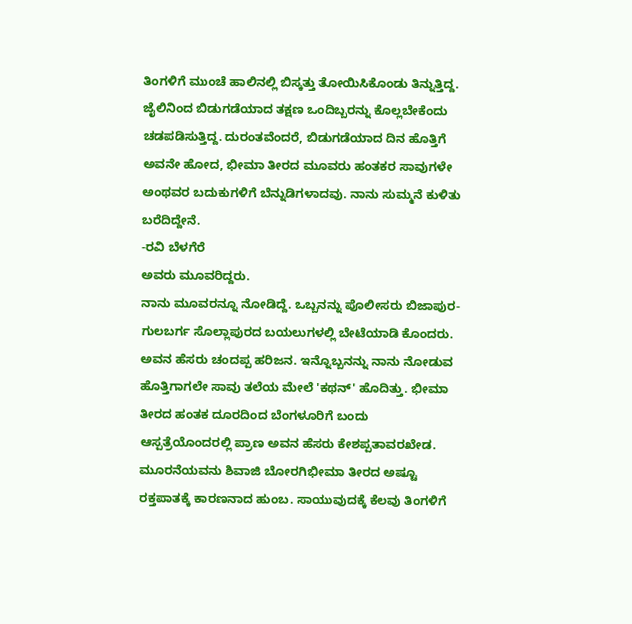ತಿಂಗಳಿಗೆ ಮುಂಚೆ ಹಾಲಿನಲ್ಲಿ ಬಿಸ್ಕತ್ತು ತೋಯಿಸಿಕೊಂಡು ತಿನ್ನುತ್ತಿದ್ದ. ಜೈಲಿನಿಂದ ಬಿಡುಗಡೆಯಾದ ತಕ್ಷಣ ಒಂದಿಬ್ಬರನ್ನು ಕೊಲ್ಲಬೇಕೆಂದು ಚಡಪಡಿಸುತ್ತಿದ್ದ. ದುರಂತವೆಂದರೆ, ಬಿಡುಗಡೆಯಾದ ದಿನ ಹೊತ್ತಿಗೆ ಅವನೇ ಹೋದ, ಭೀಮಾ ತೀರದ ಮೂವರು ಹಂತಕರ ಸಾವುಗಳೇ ಅಂಥವರ ಬದುಕುಗಳಿಗೆ ಬೆನ್ನುಡಿಗಳಾದವು. ನಾನು ಸುಮ್ಮನೆ ಕುಳಿತು ಬರೆದಿದ್ದೇನೆ.
-ರವಿ ಬೆಳಗೆರೆ
ಅವರು ಮೂವರಿದ್ದರು.
ನಾನು ಮೂವರನ್ನೂ ನೋಡಿದ್ದೆ. ಒಬ್ಬನನ್ನು ಪೊಲೀಸರು ಬಿಜಾಪುರ-ಗುಲಬರ್ಗ ಸೊಲ್ಲಾಪುರದ ಬಯಲುಗಳಲ್ಲಿ ಬೇಟೆಯಾಡಿ ಕೊಂದರು. ಅವನ ಹೆಸರು ಚಂದಪ್ಪ ಹರಿಜನ. ಇನ್ನೊಬ್ಬನನ್ನು ನಾನು ನೋಡುವ ಹೊತ್ತಿಗಾಗಲೇ ಸಾವು ತಲೆಯ ಮೇಲೆ 'ಕಥನ್' ಹೊದಿತ್ತು. ಭೀಮಾ ತೀರದ ಹಂತಕ ದೂರದಿಂದ ಬೆಂಗಳೂರಿಗೆ ಬಂದು ಆಸ್ಪತ್ರೆಯೊಂದರಲ್ಲಿ ಪ್ರಾಣ ಅವನ ಹೆಸರು ಕೇಶಪ್ಪತಾವರಖೇಡ. ಮೂರನೆಯವನು ಶಿವಾಜಿ ಬೋರಗಿಭೀಮಾ ತೀರದ ಅಷ್ಟೂ ರಕ್ತಪಾತಕ್ಕೆ ಕಾರಣನಾದ ಹುಂಬ. ಸಾಯುವುದಕ್ಕೆ ಕೆಲವು ತಿಂಗಳಿಗೆ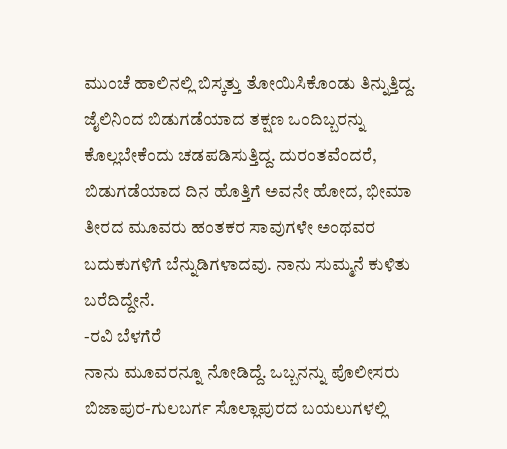ಮುಂಚೆ ಹಾಲಿನಲ್ಲಿ ಬಿಸ್ಕತ್ತು ತೋಯಿಸಿಕೊಂಡು ತಿನ್ನುತ್ತಿದ್ದ. ಜೈಲಿನಿಂದ ಬಿಡುಗಡೆಯಾದ ತಕ್ಷಣ ಒಂದಿಬ್ಬರನ್ನು ಕೊಲ್ಲಬೇಕೆಂದು ಚಡಪಡಿಸುತ್ತಿದ್ದ. ದುರಂತವೆಂದರೆ, ಬಿಡುಗಡೆಯಾದ ದಿನ ಹೊತ್ತಿಗೆ ಅವನೇ ಹೋದ, ಭೀಮಾ ತೀರದ ಮೂವರು ಹಂತಕರ ಸಾವುಗಳೇ ಅಂಥವರ ಬದುಕುಗಳಿಗೆ ಬೆನ್ನುಡಿಗಳಾದವು. ನಾನು ಸುಮ್ಮನೆ ಕುಳಿತು ಬರೆದಿದ್ದೇನೆ.
-ರವಿ ಬೆಳಗೆರೆ
ನಾನು ಮೂವರನ್ನೂ ನೋಡಿದ್ದೆ. ಒಬ್ಬನನ್ನು ಪೊಲೀಸರು ಬಿಜಾಪುರ-ಗುಲಬರ್ಗ ಸೊಲ್ಲಾಪುರದ ಬಯಲುಗಳಲ್ಲಿ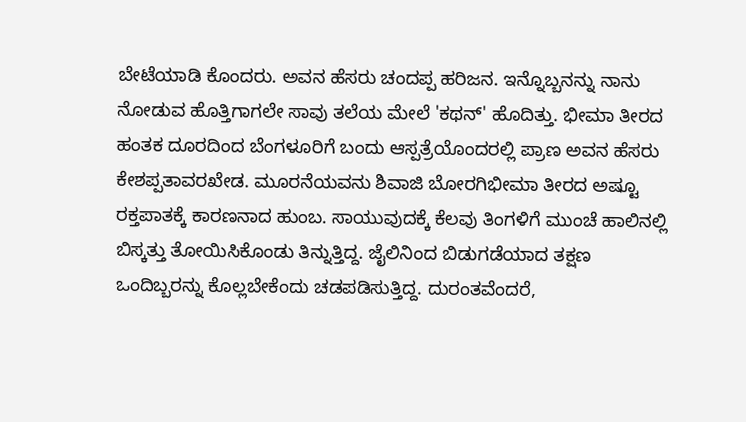ಬೇಟೆಯಾಡಿ ಕೊಂದರು. ಅವನ ಹೆಸರು ಚಂದಪ್ಪ ಹರಿಜನ. ಇನ್ನೊಬ್ಬನನ್ನು ನಾನು ನೋಡುವ ಹೊತ್ತಿಗಾಗಲೇ ಸಾವು ತಲೆಯ ಮೇಲೆ 'ಕಥನ್' ಹೊದಿತ್ತು. ಭೀಮಾ ತೀರದ ಹಂತಕ ದೂರದಿಂದ ಬೆಂಗಳೂರಿಗೆ ಬಂದು ಆಸ್ಪತ್ರೆಯೊಂದರಲ್ಲಿ ಪ್ರಾಣ ಅವನ ಹೆಸರು ಕೇಶಪ್ಪತಾವರಖೇಡ. ಮೂರನೆಯವನು ಶಿವಾಜಿ ಬೋರಗಿಭೀಮಾ ತೀರದ ಅಷ್ಟೂ ರಕ್ತಪಾತಕ್ಕೆ ಕಾರಣನಾದ ಹುಂಬ. ಸಾಯುವುದಕ್ಕೆ ಕೆಲವು ತಿಂಗಳಿಗೆ ಮುಂಚೆ ಹಾಲಿನಲ್ಲಿ ಬಿಸ್ಕತ್ತು ತೋಯಿಸಿಕೊಂಡು ತಿನ್ನುತ್ತಿದ್ದ. ಜೈಲಿನಿಂದ ಬಿಡುಗಡೆಯಾದ ತಕ್ಷಣ ಒಂದಿಬ್ಬರನ್ನು ಕೊಲ್ಲಬೇಕೆಂದು ಚಡಪಡಿಸುತ್ತಿದ್ದ. ದುರಂತವೆಂದರೆ,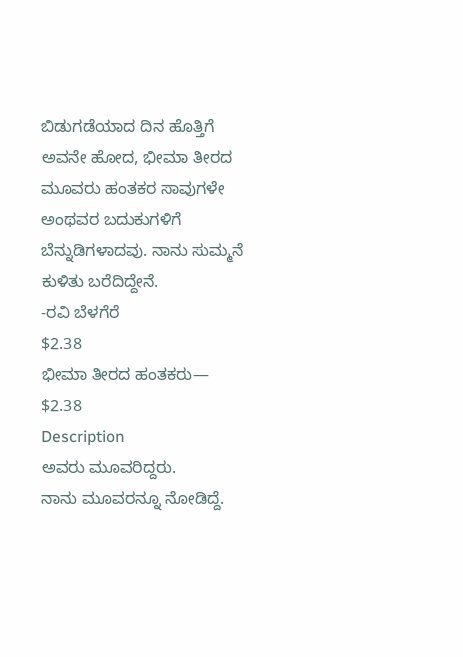ಬಿಡುಗಡೆಯಾದ ದಿನ ಹೊತ್ತಿಗೆ ಅವನೇ ಹೋದ, ಭೀಮಾ ತೀರದ ಮೂವರು ಹಂತಕರ ಸಾವುಗಳೇ ಅಂಥವರ ಬದುಕುಗಳಿಗೆ ಬೆನ್ನುಡಿಗಳಾದವು. ನಾನು ಸುಮ್ಮನೆ ಕುಳಿತು ಬರೆದಿದ್ದೇನೆ.
-ರವಿ ಬೆಳಗೆರೆ
$2.38
ಭೀಮಾ ತೀರದ ಹಂತಕರು—
$2.38
Description
ಅವರು ಮೂವರಿದ್ದರು.
ನಾನು ಮೂವರನ್ನೂ ನೋಡಿದ್ದೆ.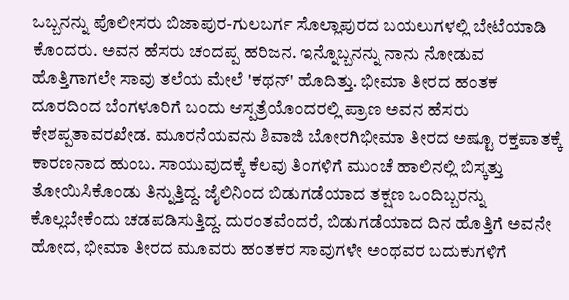ಒಬ್ಬನನ್ನು ಪೊಲೀಸರು ಬಿಜಾಪುರ-ಗುಲಬರ್ಗ ಸೊಲ್ಲಾಪುರದ ಬಯಲುಗಳಲ್ಲಿ ಬೇಟೆಯಾಡಿ ಕೊಂದರು. ಅವನ ಹೆಸರು ಚಂದಪ್ಪ ಹರಿಜನ. ಇನ್ನೊಬ್ಬನನ್ನು ನಾನು ನೋಡುವ ಹೊತ್ತಿಗಾಗಲೇ ಸಾವು ತಲೆಯ ಮೇಲೆ 'ಕಥನ್' ಹೊದಿತ್ತು. ಭೀಮಾ ತೀರದ ಹಂತಕ ದೂರದಿಂದ ಬೆಂಗಳೂರಿಗೆ ಬಂದು ಆಸ್ಪತ್ರೆಯೊಂದರಲ್ಲಿ ಪ್ರಾಣ ಅವನ ಹೆಸರು ಕೇಶಪ್ಪತಾವರಖೇಡ. ಮೂರನೆಯವನು ಶಿವಾಜಿ ಬೋರಗಿಭೀಮಾ ತೀರದ ಅಷ್ಟೂ ರಕ್ತಪಾತಕ್ಕೆ ಕಾರಣನಾದ ಹುಂಬ. ಸಾಯುವುದಕ್ಕೆ ಕೆಲವು ತಿಂಗಳಿಗೆ ಮುಂಚೆ ಹಾಲಿನಲ್ಲಿ ಬಿಸ್ಕತ್ತು ತೋಯಿಸಿಕೊಂಡು ತಿನ್ನುತ್ತಿದ್ದ. ಜೈಲಿನಿಂದ ಬಿಡುಗಡೆಯಾದ ತಕ್ಷಣ ಒಂದಿಬ್ಬರನ್ನು ಕೊಲ್ಲಬೇಕೆಂದು ಚಡಪಡಿಸುತ್ತಿದ್ದ. ದುರಂತವೆಂದರೆ, ಬಿಡುಗಡೆಯಾದ ದಿನ ಹೊತ್ತಿಗೆ ಅವನೇ ಹೋದ, ಭೀಮಾ ತೀರದ ಮೂವರು ಹಂತಕರ ಸಾವುಗಳೇ ಅಂಥವರ ಬದುಕುಗಳಿಗೆ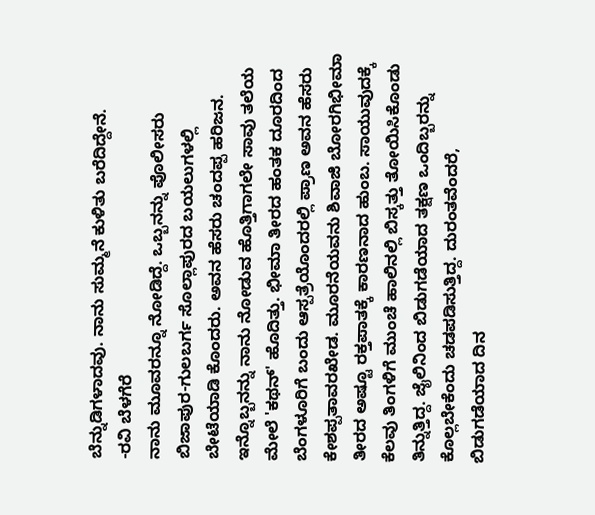ಬೆನ್ನುಡಿಗಳಾದವು. ನಾನು ಸುಮ್ಮನೆ ಕುಳಿತು ಬರೆದಿದ್ದೇನೆ.
-ರವಿ ಬೆಳಗೆರೆ
ನಾನು ಮೂವರನ್ನೂ ನೋಡಿದ್ದೆ. ಒಬ್ಬನನ್ನು ಪೊಲೀಸರು ಬಿಜಾಪುರ-ಗುಲಬರ್ಗ ಸೊಲ್ಲಾಪುರದ ಬಯಲುಗಳಲ್ಲಿ ಬೇಟೆಯಾಡಿ ಕೊಂದರು. ಅವನ ಹೆಸರು ಚಂದಪ್ಪ ಹರಿಜನ. ಇನ್ನೊಬ್ಬನನ್ನು ನಾನು ನೋಡುವ ಹೊತ್ತಿಗಾಗಲೇ ಸಾವು ತಲೆಯ ಮೇಲೆ 'ಕಥನ್' ಹೊದಿತ್ತು. ಭೀಮಾ ತೀರದ ಹಂತಕ ದೂರದಿಂದ ಬೆಂಗಳೂರಿಗೆ ಬಂದು ಆಸ್ಪತ್ರೆಯೊಂದರಲ್ಲಿ ಪ್ರಾಣ ಅವನ ಹೆಸರು ಕೇಶಪ್ಪತಾವರಖೇಡ. ಮೂರನೆಯವನು ಶಿವಾಜಿ ಬೋರಗಿಭೀಮಾ ತೀರದ ಅಷ್ಟೂ ರಕ್ತಪಾತಕ್ಕೆ ಕಾರಣನಾದ ಹುಂಬ. ಸಾಯುವುದಕ್ಕೆ ಕೆಲವು ತಿಂಗಳಿಗೆ ಮುಂಚೆ ಹಾಲಿನಲ್ಲಿ ಬಿಸ್ಕತ್ತು ತೋಯಿಸಿಕೊಂಡು ತಿನ್ನುತ್ತಿದ್ದ. ಜೈಲಿನಿಂದ ಬಿಡುಗಡೆಯಾದ ತಕ್ಷಣ ಒಂದಿಬ್ಬರನ್ನು ಕೊಲ್ಲಬೇಕೆಂದು ಚಡಪಡಿಸುತ್ತಿದ್ದ. ದುರಂತವೆಂದರೆ, ಬಿಡುಗಡೆಯಾದ ದಿನ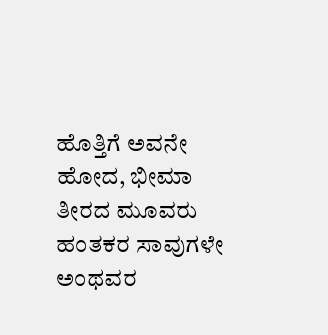ಹೊತ್ತಿಗೆ ಅವನೇ ಹೋದ, ಭೀಮಾ ತೀರದ ಮೂವರು ಹಂತಕರ ಸಾವುಗಳೇ ಅಂಥವರ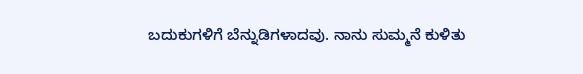ಬದುಕುಗಳಿಗೆ ಬೆನ್ನುಡಿಗಳಾದವು. ನಾನು ಸುಮ್ಮನೆ ಕುಳಿತು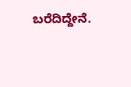ಬರೆದಿದ್ದೇನೆ.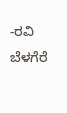-ರವಿ ಬೆಳಗೆರೆ